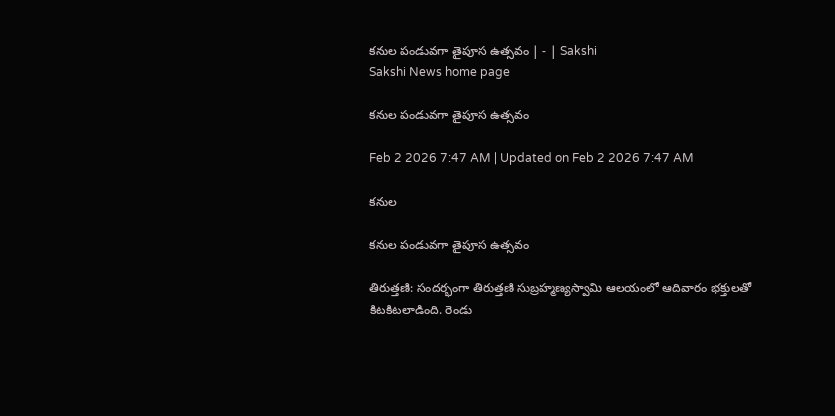కనుల పండువగా తైపూస ఉత్సవం | - | Sakshi
Sakshi News home page

కనుల పండువగా తైపూస ఉత్సవం

Feb 2 2026 7:47 AM | Updated on Feb 2 2026 7:47 AM

కనుల

కనుల పండువగా తైపూస ఉత్సవం

తిరుత్తణి: సందర్భంగా తిరుత్తణి సుబ్రహ్మణ్యస్వామి ఆలయంలో ఆదివారం భక్తులతో కిటకిటలాడింది. రెండు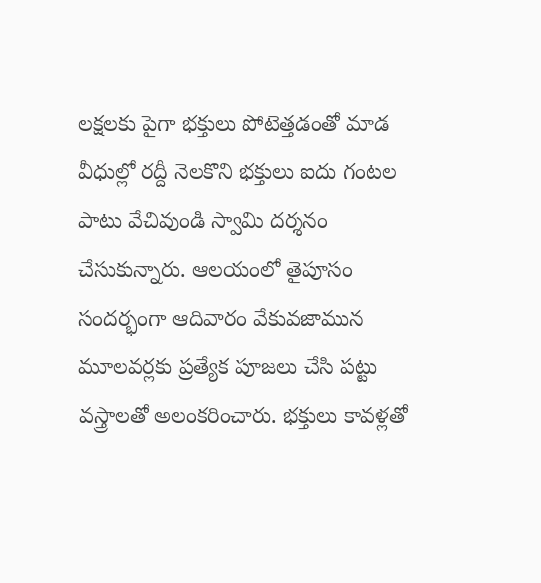లక్షలకు పైగా భక్తులు పోటెత్తడంతో మాడ వీధుల్లో రద్దీ నెలకొని భక్తులు ఐదు గంటల పాటు వేచివుండి స్వామి దర్శనం చేసుకున్నారు. ఆలయంలో తైపూసం సందర్భంగా ఆదివారం వేకువజామున మూలవర్లకు ప్రత్యేక పూజలు చేసి పట్టు వస్త్రాలతో అలంకరించారు. భక్తులు కావళ్లతో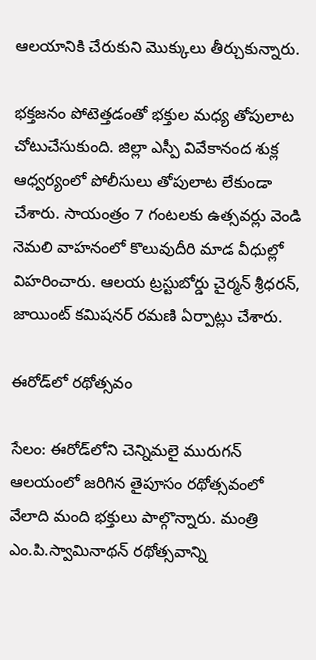ఆలయానికి చేరుకుని మొక్కులు తీర్చుకున్నారు.

భక్తజనం పోటెత్తడంతో భక్తుల మధ్య తోపులాట చోటుచేసుకుంది. జిల్లా ఎస్పీ వివేకానంద శుక్ల ఆధ్వర్యంలో పోలీసులు తోపులాట లేకుండా చేశారు. సాయంత్రం 7 గంటలకు ఉత్సవర్లు వెండి నెమలి వాహనంలో కొలువుదీరి మాడ వీధుల్లో విహరించారు. ఆలయ ట్రస్టుబోర్డు చైర్మన్‌ శ్రీధరన్‌, జాయింట్‌ కమిషనర్‌ రమణి ఏర్పాట్లు చేశారు.

ఈరోడ్‌లో రథోత్సవం

సేలం: ఈరోడ్‌లోని చెన్నిమలై మురుగన్‌ ఆలయంలో జరిగిన తైపూసం రథోత్సవంలో వేలాది మంది భక్తులు పాల్గొన్నారు. మంత్రి ఎం.పి.స్వామినాథన్‌ రథోత్సవాన్ని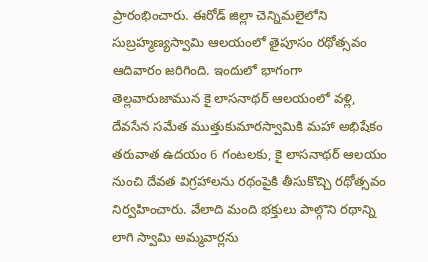ప్రారంభించారు. ఈరోడ్‌ జిల్లా చెన్నిమలైలోని సుబ్రహ్మణ్యస్వామి ఆలయంలో తైపూసం రథోత్సవం ఆదివారం జరిగింది. ఇందులో భాగంగా తెల్లవారుజామున కై లాసనాథర్‌ ఆలయంలో వళ్లి, దేవసేన సమేత ముత్తుకుమారస్వామికి మహా అభిషేకం తరువాత ఉదయం 6 గంటలకు, కై లాసనాథర్‌ ఆలయం నుంచి దేవత విగ్రహాలను రథంపైకి తీసుకొచ్చి రథోత్సవం నిర్వహించారు. వేలాది మంది భక్తులు పాల్గొని రథాన్ని లాగి స్వామి అమ్మవార్లను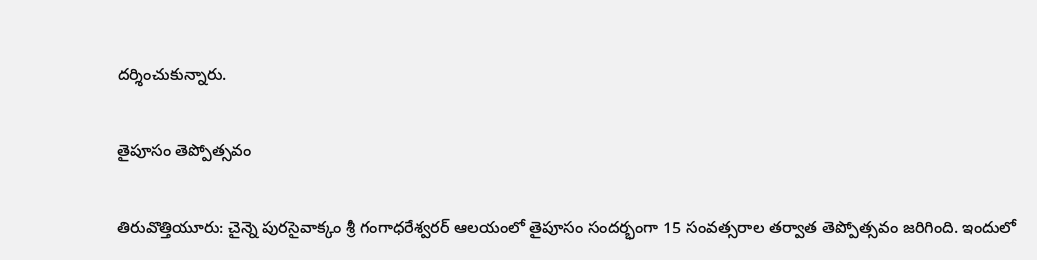దర్శించుకున్నారు.

తైపూసం తెప్పోత్సవం

తిరువొత్తియూరు: చైన్నె పురసైవాక్కం శ్రీ గంగాధరేశ్వరర్‌ ఆలయంలో తైపూసం సందర్భంగా 15 సంవత్సరాల తర్వాత తెప్పోత్సవం జరిగింది. ఇందులో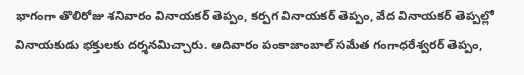భాగంగా తొలిరోజు శనివారం వినాయకర్‌ తెప్పం, కర్పగ వినాయకర్‌ తెప్పం, వేద వినాయకర్‌ తెప్పల్లో వినాయకుడు భక్తులకు దర్శనమిచ్చారు. ఆదివారం పంకాజాంబాల్‌ సమేత గంగాధరేశ్వరర్‌ తెప్పం,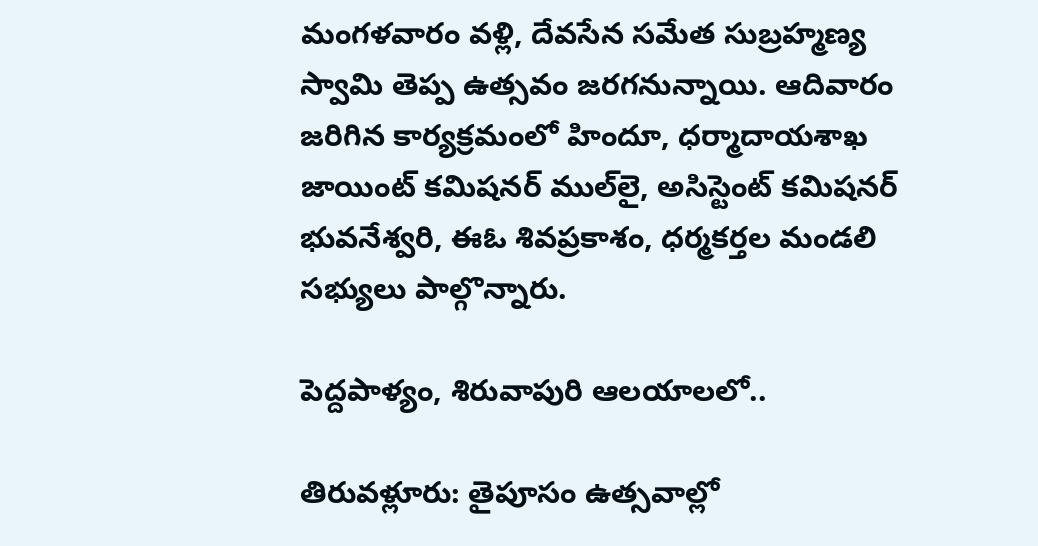మంగళవారం వళ్లి, దేవసేన సమేత సుబ్రహ్మణ్య స్వామి తెప్ప ఉత్సవం జరగనున్నాయి. ఆదివారం జరిగిన కార్యక్రమంలో హిందూ, ధర్మాదాయశాఖ జాయింట్‌ కమిషనర్‌ ముల్‌లై, అసిస్టెంట్‌ కమిషనర్‌ భువనేశ్వరి, ఈఓ శివప్రకాశం, ధర్మకర్తల మండలి సభ్యులు పాల్గొన్నారు.

పెద్దపాళ్యం, శిరువాపురి ఆలయాలలో..

తిరువళ్లూరు: తైపూసం ఉత్సవాల్లో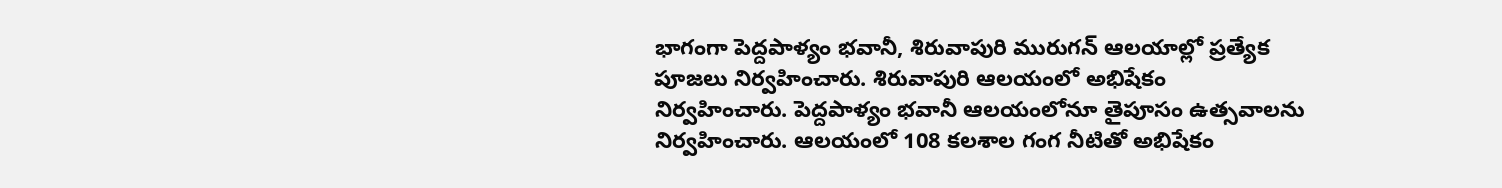భాగంగా పెద్దపాళ్యం భవానీ, శిరువాపురి మురుగన్‌ ఆలయాల్లో ప్రత్యేక పూజలు నిర్వహించారు. శిరువాపురి ఆలయంలో అభిషేకం నిర్వహించారు. పెద్దపాళ్యం భవానీ ఆలయంలోనూ తైపూసం ఉత్సవాలను నిర్వహించారు. ఆలయంలో 108 కలశాల గంగ నీటితో అభిషేకం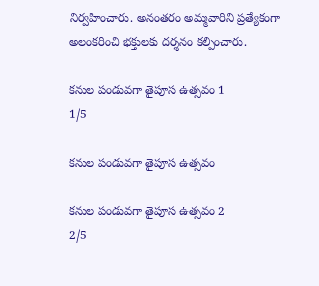నిర్వహించారు. అనంతరం అమ్మవారిని ప్రత్యేకంగా అలంకరించి భక్తులకు దర్శనం కల్పించారు.

కనుల పండువగా తైపూస ఉత్సవం 1
1/5

కనుల పండువగా తైపూస ఉత్సవం

కనుల పండువగా తైపూస ఉత్సవం 2
2/5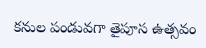కనుల పండువగా తైపూస ఉత్సవం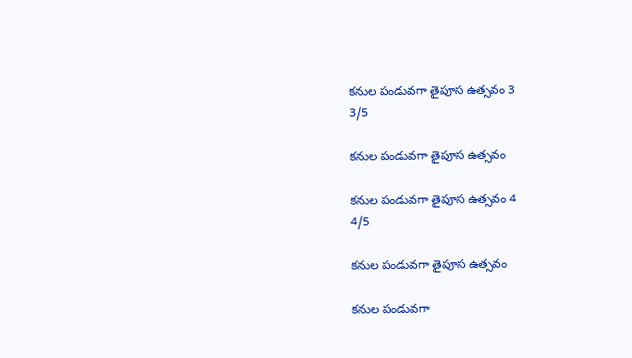కనుల పండువగా తైపూస ఉత్సవం 3
3/5

కనుల పండువగా తైపూస ఉత్సవం

కనుల పండువగా తైపూస ఉత్సవం 4
4/5

కనుల పండువగా తైపూస ఉత్సవం

కనుల పండువగా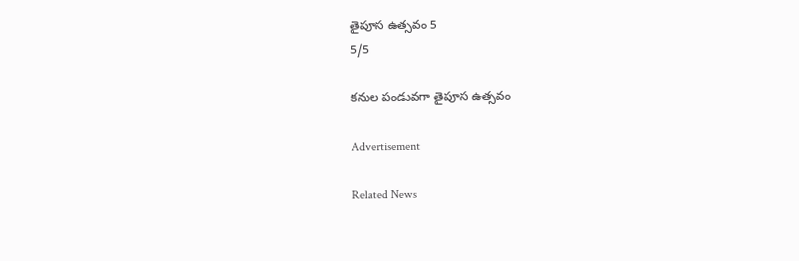తైపూస ఉత్సవం 5
5/5

కనుల పండువగా తైపూస ఉత్సవం

Advertisement

Related News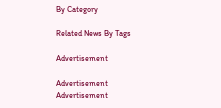By Category

Related News By Tags

Advertisement

Advertisement
Advertisement